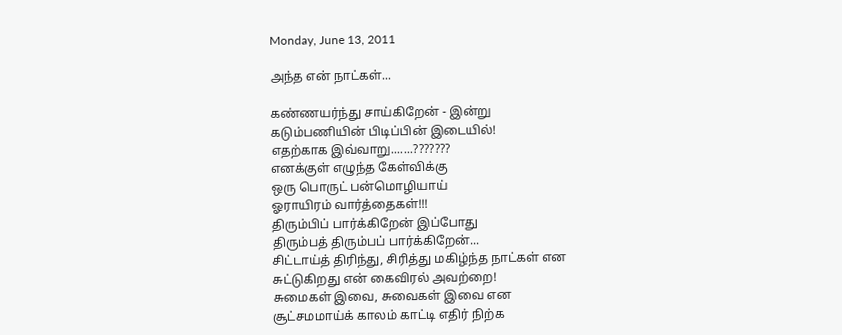Monday, June 13, 2011

அந்த என் நாட்கள்...

கண்ணயர்ந்து சாய்கிறேன் - இன்று
கடும்பணியின் பிடிப்பின் இடையில்!
எதற்காக இவ்வாறு.......???????
எனக்குள் எழுந்த கேள்விக்கு
ஒரு பொருட் பன்மொழியாய்
ஓராயிரம் வார்த்தைகள்!!!
திரும்பிப் பார்க்கிறேன் இப்போது
திரும்பத் திரும்பப் பார்க்கிறேன்...
சிட்டாய்த் திரிந்து, சிரித்து மகிழ்ந்த நாட்கள் என
சுட்டுகிறது என் கைவிரல் அவற்றை!
சுமைகள் இவை, சுவைகள் இவை என
சூட்சமமாய்க் காலம் காட்டி எதிர் நிற்க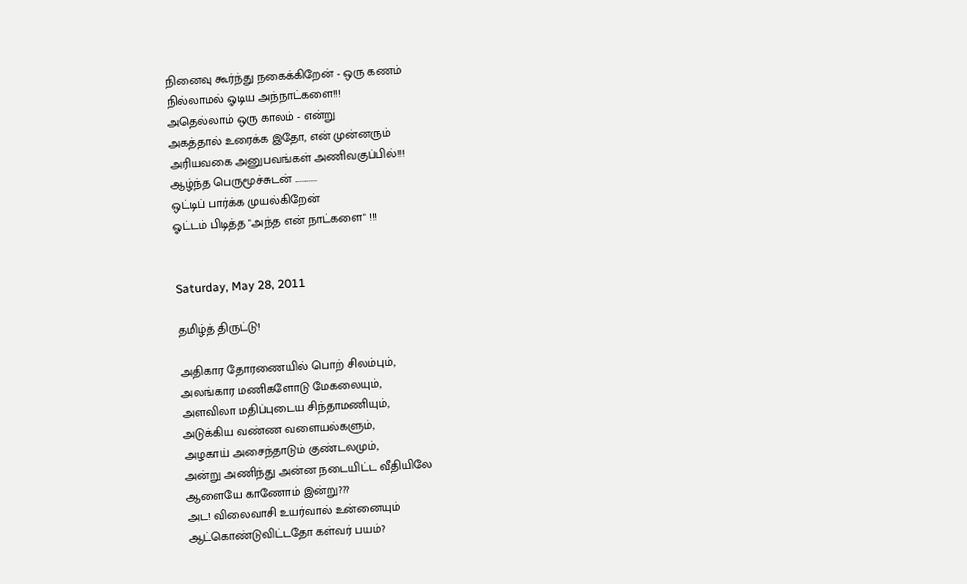நினைவு கூர்ந்து நகைக்கிறேன் - ஒரு கணம்
நில்லாமல் ஓடிய அந்நாட்களை!!!
அதெல்லாம் ஒரு காலம் - என்று
அகத்தால் உரைக்க இதோ, என் முன்னரும்
அரியவகை அனுபவங்கள் அணிவகுப்பில்!!!
ஆழ்ந்த பெருமூச்சுடன் ............
ஒட்டிப் பார்க்க முயல்கிறேன்
ஓட்டம் பிடித்த "அந்த என் நாட்களை" !!!


Saturday, May 28, 2011

தமிழ்த் திருட்டு!

அதிகார தோரணையில் பொற் சிலம்பும்,
அலங்கார மணிகளோடு மேகலையும்,
அளவிலா மதிப்புடைய சிந்தாமணியும்,
அடுக்கிய வண்ண வளையல்களும்,
அழகாய் அசைந்தாடும் குண்டலமும்,
அன்று அணிந்து அன்ன நடையிட்ட வீதியிலே
ஆளையே காணோம் இன்று???
அட! விலைவாசி உயர்வால் உன்னையும்
ஆட்கொண்டுவிட்டதோ கள்வர் பயம்?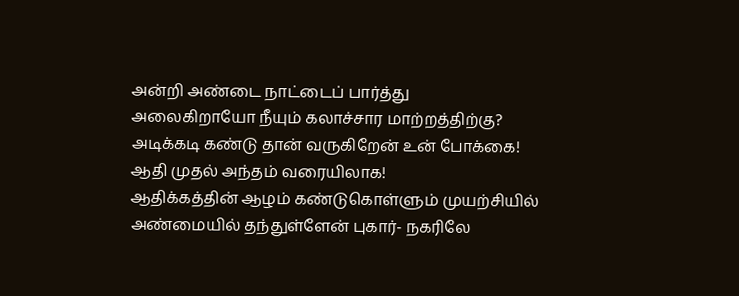அன்றி அண்டை நாட்டைப் பார்த்து
அலைகிறாயோ நீயும் கலாச்சார மாற்றத்திற்கு?
அடிக்கடி கண்டு தான் வருகிறேன் உன் போக்கை!
ஆதி முதல் அந்தம் வரையிலாக!
ஆதிக்கத்தின் ஆழம் கண்டுகொள்ளும் முயற்சியில்
அண்மையில் தந்துள்ளேன் புகார்- நகரிலே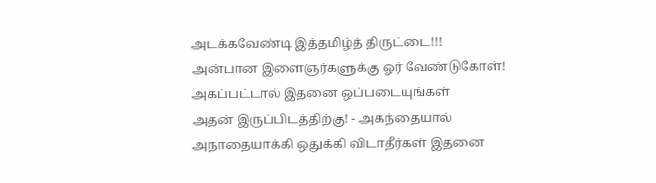அடக்கவேண்டி இத்தமிழ்த் திருட்டை!!!
அன்பான இளைஞர்களுக்கு ஓர் வேண்டுகோள்!
அகப்பட்டால் இதனை ஒப்படையுங்கள்
அதன் இருப்பிடத்திற்கு! - அகந்தையால்
அநாதையாக்கி ஒதுக்கி விடாதீர்கள் இதனை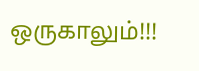ஒருகாலும்!!!